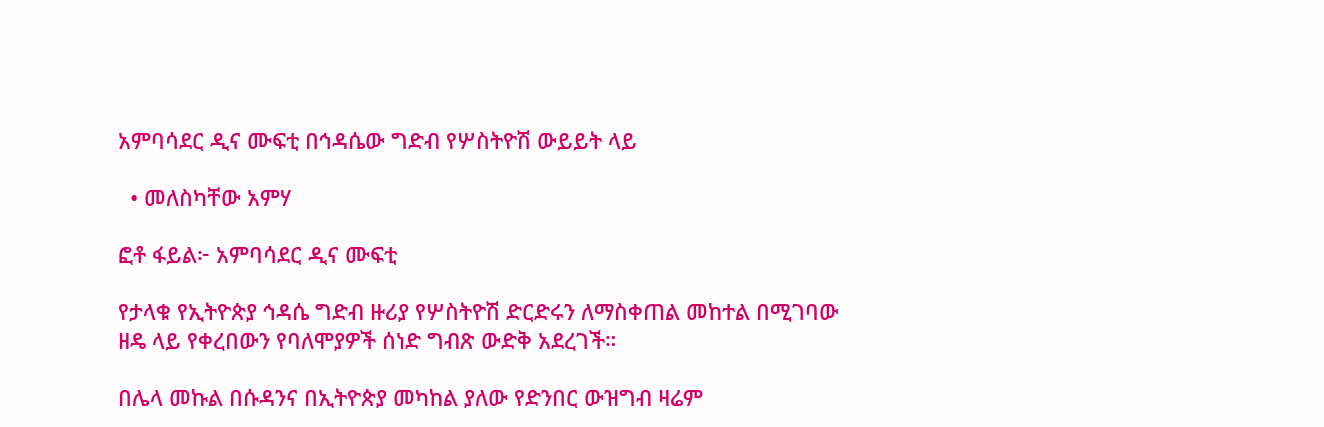አምባሳደር ዲና ሙፍቲ በኅዳሴው ግድብ የሦስትዮሽ ውይይት ላይ

  • መለስካቸው አምሃ

ፎቶ ፋይል፦ አምባሳደር ዲና ሙፍቲ

የታላቁ የኢትዮጵያ ኅዳሴ ግድብ ዙሪያ የሦስትዮሽ ድርድሩን ለማስቀጠል መከተል በሚገባው ዘዴ ላይ የቀረበውን የባለሞያዎች ሰነድ ግብጽ ውድቅ አደረገች።

በሌላ መኩል በሱዳንና በኢትዮጵያ መካከል ያለው የድንበር ውዝግብ ዛሬም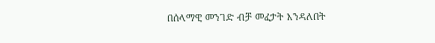በሰላማዊ መንገድ ብቻ መፈታት እንዳለበት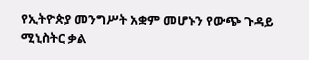የኢትዮጵያ መንግሥት አቋም መሆኑን የውጭ ጉዳይ ሚኒስትር ቃል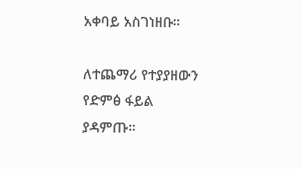አቀባይ አስገነዘቡ።

ለተጨማሪ የተያያዘውን የድምፅ ፋይል ያዳምጡ።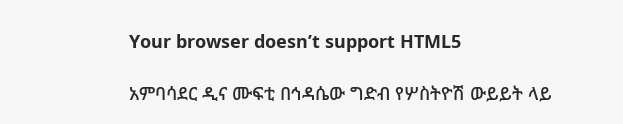Your browser doesn’t support HTML5

አምባሳደር ዲና ሙፍቲ በኅዳሴው ግድብ የሦስትዮሽ ውይይት ላይ